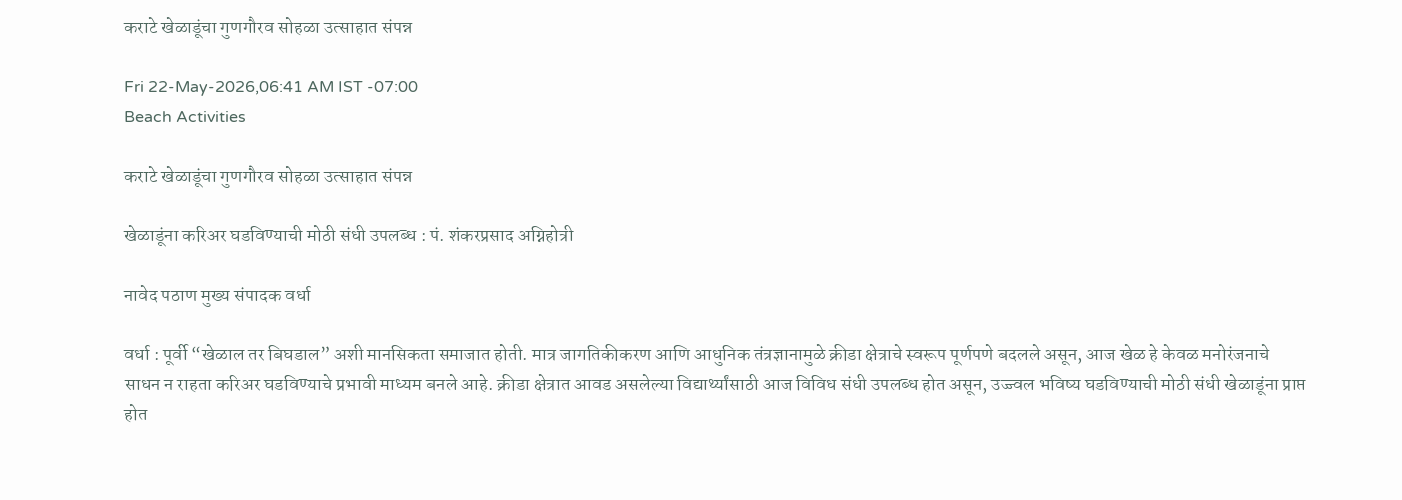कराटे खेळाडूंचा गुणगौरव सोहळा उत्साहात संपन्न

Fri 22-May-2026,06:41 AM IST -07:00
Beach Activities

कराटे खेळाडूंचा गुणगौरव सोहळा उत्साहात संपन्न

खेळाडूंना करिअर घडविण्याची मोठी संधी उपलब्ध : पं. शंकरप्रसाद अग्निहोत्री

नावेद पठाण मुख्य संपादक वर्धा

वर्धा : पूर्वी “खेळाल तर बिघडाल” अशी मानसिकता समाजात होती. मात्र जागतिकीकरण आणि आधुनिक तंत्रज्ञानामुळे क्रीडा क्षेत्राचे स्वरूप पूर्णपणे बदलले असून, आज खेळ हे केवळ मनोरंजनाचे साधन न राहता करिअर घडविण्याचे प्रभावी माध्यम बनले आहे. क्रीडा क्षेत्रात आवड असलेल्या विद्यार्थ्यांसाठी आज विविध संधी उपलब्ध होत असून, उज्ज्वल भविष्य घडविण्याची मोठी संधी खेळाडूंना प्राप्त होत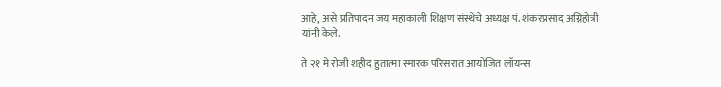आहे, असे प्रतिपादन जय महाकाली शिक्षण संस्थेचे अध्यक्ष पं. शंकरप्रसाद अग्निहोत्री यांनी केले.

ते २१ मे रोजी शहीद हुतात्मा स्मारक परिसरात आयोजित लॉयन्स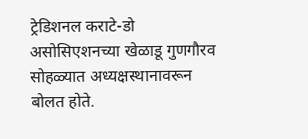ट्रेडिशनल कराटे-डो असोसिएशनच्या खेळाडू गुणगौरव सोहळ्यात अध्यक्षस्थानावरून बोलत होते.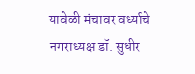यावेळी मंचावर वर्ध्याचे नगराध्यक्ष डॉ. सुधीर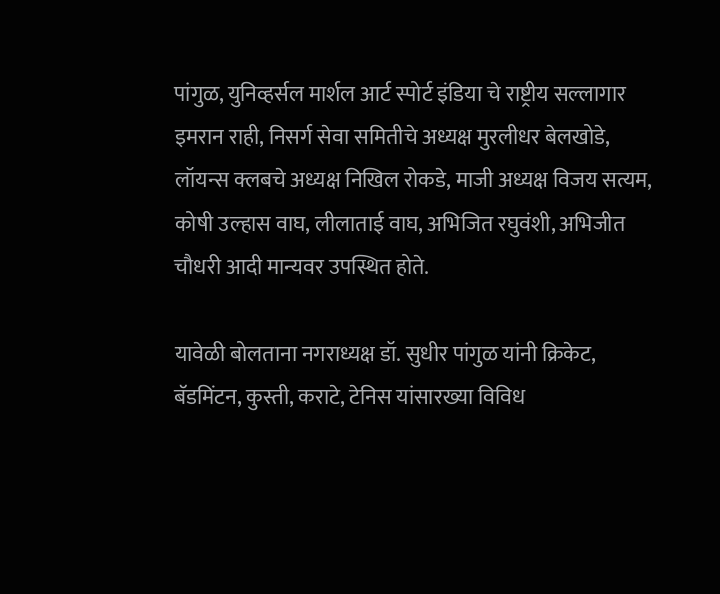पांगुळ, युनिव्हर्सल मार्शल आर्ट स्पोर्ट इंडिया चे राष्ट्रीय सल्लागार इमरान राही, निसर्ग सेवा समितीचे अध्यक्ष मुरलीधर बेलखोडे, लॉयन्स क्लबचे अध्यक्ष निखिल रोकडे, माजी अध्यक्ष विजय सत्यम, कोषी उल्हास वाघ, लीलाताई वाघ, अभिजित रघुवंशी, अभिजीत चौधरी आदी मान्यवर उपस्थित होते.

यावेळी बोलताना नगराध्यक्ष डॉ. सुधीर पांगुळ यांनी क्रिकेट, बॅडमिंटन, कुस्ती, कराटे, टेनिस यांसारख्या विविध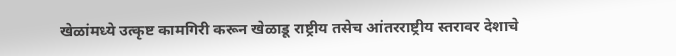खेळांमध्ये उत्कृष्ट कामगिरी करून खेळाडू राष्ट्रीय तसेच आंतरराष्ट्रीय स्तरावर देशाचे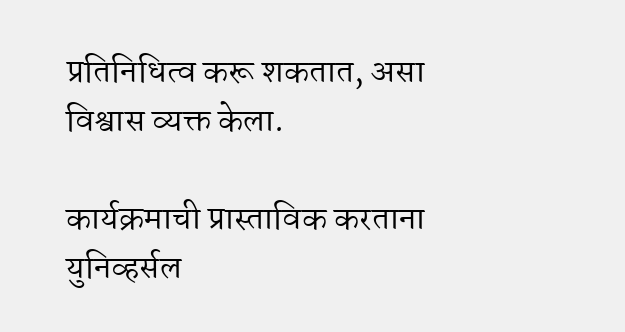प्रतिनिधित्व करू शकतात, असा विश्वास व्यक्त केला.

कार्यक्रमाची प्रास्ताविक करताना युनिव्हर्सल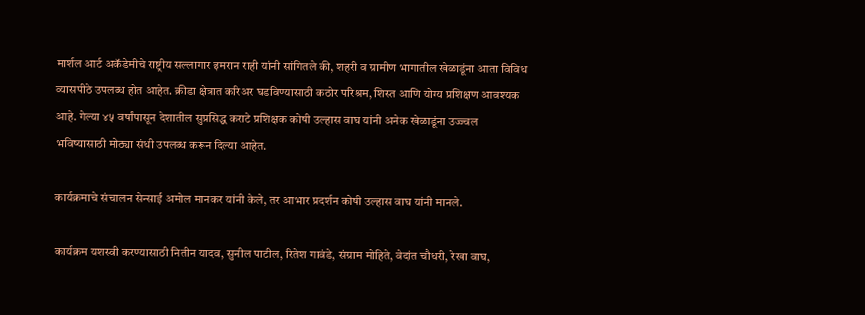मार्शल आर्ट अकॅडेमीचे राष्ट्रीय सल्लागार इमरान राही यांनी सांगितले की, शहरी व ग्रामीण भागातील खेळाडूंना आता विविध व्यासपीठे उपलब्ध होत आहेत. क्रीडा क्षेत्रात करिअर घडविण्यासाठी कठोर परिश्रम, शिस्त आणि योग्य प्रशिक्षण आवश्यक आहे. गेल्या ४५ वर्षांपासून देशातील सुप्रसिद्ध कराटे प्रशिक्षक कोषी उल्हास वाघ यांनी अनेक खेळाडूंना उज्ज्वल भविष्यासाठी मोठ्या संधी उपलब्ध करून दिल्या आहेत.

कार्यक्रमाचे संचालन सेन्साई अमोल मानकर यांनी केले, तर आभार प्रदर्शन कोषी उल्हास वाघ यांनी मानले.

कार्यक्रम यशस्वी करण्यासाठी नितीन यादव, सुनील पाटील, रितेश गावंडे, संग्राम मोहिते, वेदांत चौधरी, रेखा वाघ,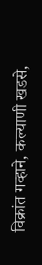विक्रांत गव्हाने, कल्याणी खडसे,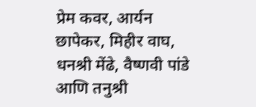प्रेम कवर, आर्यन छापेकर, मिहीर वाघ, धनश्री मेंढे, वैष्णवी पांडे आणि तनुश्री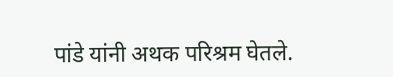पांडे यांनी अथक परिश्रम घेतले.